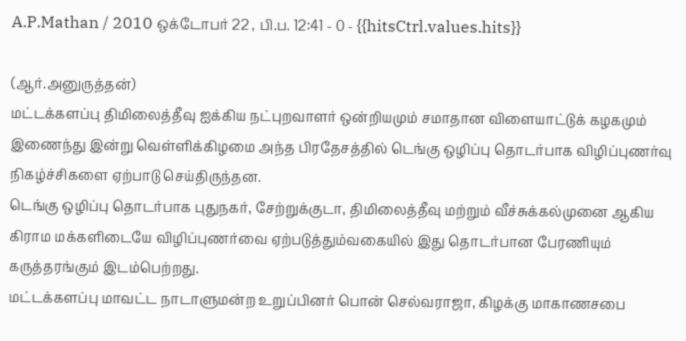A.P.Mathan / 2010 ஒக்டோபர் 22 , பி.ப. 12:41 - 0 - {{hitsCtrl.values.hits}}

(ஆர்.அனுருத்தன்)
மட்டக்களப்பு திமிலைத்தீவு ஐக்கிய நட்புறவாளர் ஒன்றியமும் சமாதான விளையாட்டுக் கழகமும் இணைந்து இன்று வெள்ளிக்கிழமை அந்த பிரதேசத்தில் டெங்கு ஒழிப்பு தொடர்பாக விழிப்புணர்வு நிகழ்ச்சிகளை ஏற்பாடு செய்திருந்தன.
டெங்கு ஒழிப்பு தொடர்பாக புதுநகர், சேற்றுக்குடா, திமிலைத்தீவு மற்றும் வீச்சுக்கல்முனை ஆகிய கிராம மக்களிடையே விழிப்புணர்வை ஏற்படுத்தும்வகையில் இது தொடர்பான பேரணியும் கருத்தரங்கும் இடம்பெற்றது.
மட்டக்களப்பு மாவட்ட நாடாளுமன்ற உறுப்பினர் பொன் செல்வராஜா, கிழக்கு மாகாணசபை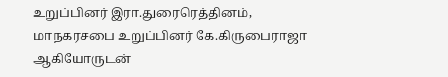உறுப்பினர் இரா.துரைரெத்தினம், மாநகரசபை உறுப்பினர் கே.கிருபைராஜா ஆகியோருடன்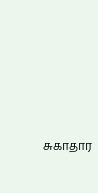சுகாதார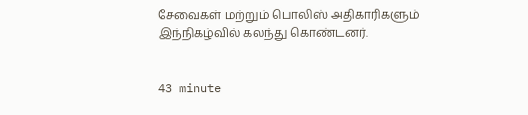சேவைகள் மற்றும் பொலிஸ் அதிகாரிகளும் இந்நிகழ்வில் கலந்து கொண்டனர்.


43 minute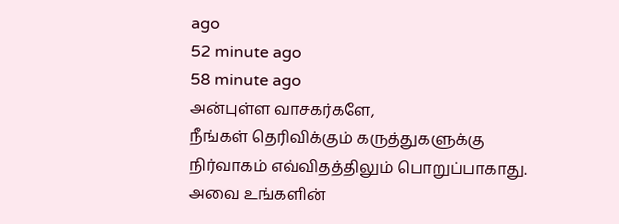ago
52 minute ago
58 minute ago
அன்புள்ள வாசகர்களே,
நீங்கள் தெரிவிக்கும் கருத்துகளுக்கு நிர்வாகம் எவ்விதத்திலும் பொறுப்பாகாது. அவை உங்களின்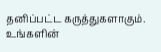தனிப்பட்ட கருத்துகளாகும். உங்களின்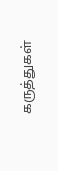கருத்துகள்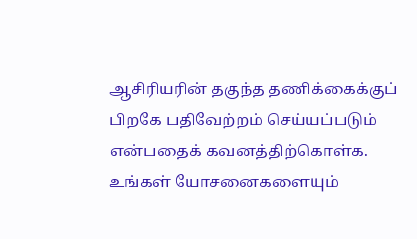ஆசிரியரின் தகுந்த தணிக்கைக்குப் பிறகே பதிவேற்றம் செய்யப்படும் என்பதைக் கவனத்திற்கொள்க. உங்கள் யோசனைகளையும்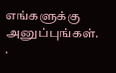எங்களுக்கு அனுப்புங்கள். .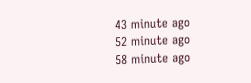43 minute ago
52 minute ago
58 minute ago